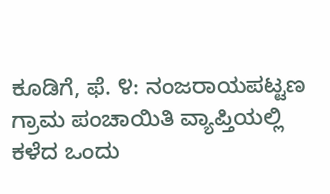ಕೂಡಿಗೆ, ಫೆ. ೪: ನಂಜರಾಯಪಟ್ಟಣ ಗ್ರಾಮ ಪಂಚಾಯಿತಿ ವ್ಯಾಪ್ತಿಯಲ್ಲಿ ಕಳೆದ ಒಂದು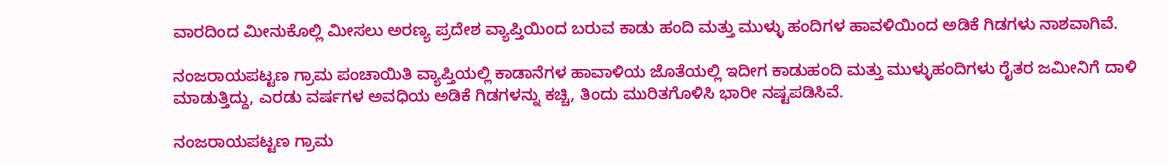ವಾರದಿಂದ ಮೀನುಕೊಲ್ಲಿ ಮೀಸಲು ಅರಣ್ಯ ಪ್ರದೇಶ ವ್ಯಾಪ್ತಿಯಿಂದ ಬರುವ ಕಾಡು ಹಂದಿ ಮತ್ತು ಮುಳ್ಳು ಹಂದಿಗಳ ಹಾವಳಿಯಿಂದ ಅಡಿಕೆ ಗಿಡಗಳು ನಾಶವಾಗಿವೆ.

ನಂಜರಾಯಪಟ್ಟಣ ಗ್ರಾಮ ಪಂಚಾಯಿತಿ ವ್ಯಾಪ್ತಿಯಲ್ಲಿ ಕಾಡಾನೆಗಳ ಹಾವಾಳಿಯ ಜೊತೆಯಲ್ಲಿ ಇದೀಗ ಕಾಡುಹಂದಿ ಮತ್ತು ಮುಳ್ಳುಹಂದಿಗಳು ರೈತರ ಜಮೀನಿಗೆ ದಾಳಿ ಮಾಡುತ್ತಿದ್ದು, ಎರಡು ವರ್ಷಗಳ ಅವಧಿಯ ಅಡಿಕೆ ಗಿಡಗಳನ್ನು ಕಚ್ಚಿ, ತಿಂದು ಮುರಿತಗೊಳಿಸಿ ಭಾರೀ ನಷ್ಟಪಡಿಸಿವೆ.

ನಂಜರಾಯಪಟ್ಟಣ ಗ್ರಾಮ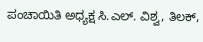ಪಂಚಾಯಿತಿ ಅಧ್ಯಕ್ಷ ಸಿ.ಎಲ್. ವಿಶ್ವ, ತಿಲಕ್,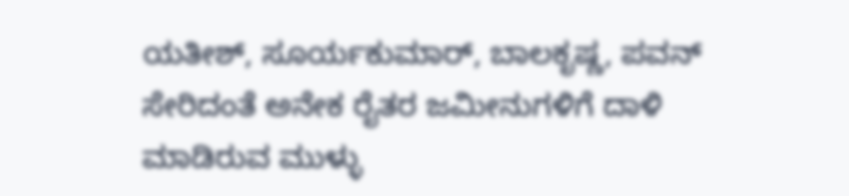ಯತೀಶ್, ಸೂರ್ಯಕುಮಾರ್, ಬಾಲಕೃಷ್ಣ, ಪವನ್ ಸೇರಿದಂತೆ ಅನೇಕ ರೈತರ ಜಮೀನುಗಳಿಗೆ ದಾಳಿ ಮಾಡಿರುವ ಮುಳ್ಳು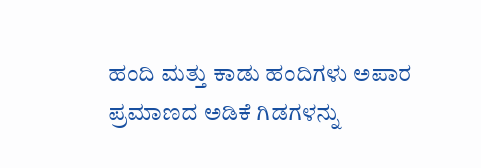ಹಂದಿ ಮತ್ತು ಕಾಡು ಹಂದಿಗಳು ಅಪಾರ ಪ್ರಮಾಣದ ಅಡಿಕೆ ಗಿಡಗಳನ್ನು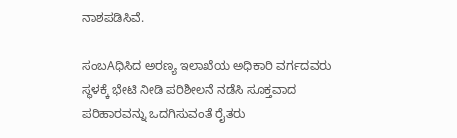ನಾಶಪಡಿಸಿವೆ.

ಸಂಬAಧಿಸಿದ ಅರಣ್ಯ ಇಲಾಖೆಯ ಅಧಿಕಾರಿ ವರ್ಗದವರು ಸ್ಥಳಕ್ಕೆ ಭೇಟಿ ನೀಡಿ ಪರಿಶೀಲನೆ ನಡೆಸಿ ಸೂಕ್ತವಾದ ಪರಿಹಾರವನ್ನು ಒದಗಿಸುವಂತೆ ರೈತರು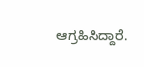ಆಗ್ರಹಿಸಿದ್ದಾರೆ.